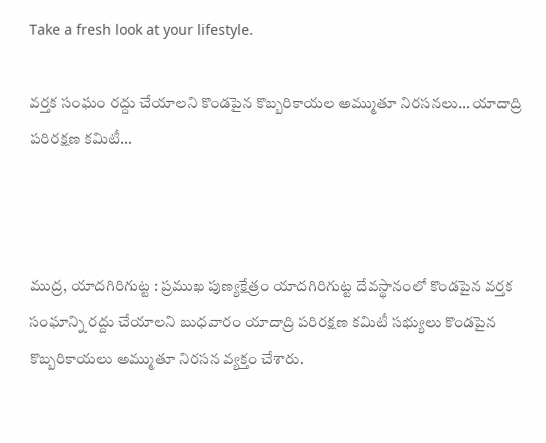Take a fresh look at your lifestyle.

వర్తక సంఘం రద్దు చేయాలని కొండపైన కొబ్బరికాయల అమ్ముతూ నిరసనలు… యాదాద్రి పరిరక్షణ కమిటీ…



ముద్ర, యాదగిరిగుట్ట : ప్రముఖ పుణ్యక్షేత్రం యాదగిరిగుట్ట దేవస్థానంలో కొండపైన వర్తక సంఘాన్ని రద్దు చేయాలని బుధవారం యాదాద్రి పరిరక్షణ కమిటీ సభ్యులు కొండపైన కొబ్బరికాయలు అమ్ముతూ నిరసన వ్యక్తం చేశారు.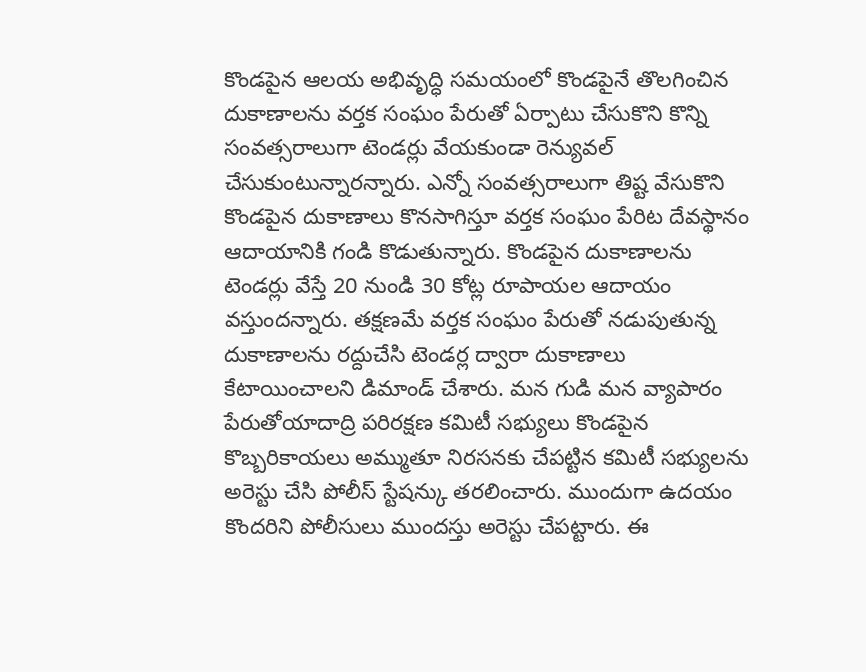కొండపైన ఆలయ అభివృద్ధి సమయంలో కొండపైనే తొలగించిన దుకాణాలను వర్తక సంఘం పేరుతో ఏర్పాటు చేసుకొని కొన్ని సంవత్సరాలుగా టెండర్లు వేయకుండా రెన్యువల్ చేసుకుంటున్నారన్నారు. ఎన్నో సంవత్సరాలుగా తిష్ట వేసుకొని కొండపైన దుకాణాలు కొనసాగిస్తూ వర్తక సంఘం పేరిట దేవస్థానం ఆదాయానికి గండి కొడుతున్నారు. కొండపైన దుకాణాలను టెండర్లు వేస్తే 20 నుండి 30 కోట్ల రూపాయల ఆదాయం వస్తుందన్నారు. తక్షణమే వర్తక సంఘం పేరుతో నడుపుతున్న దుకాణాలను రద్దుచేసి టెండర్ల ద్వారా దుకాణాలు కేటాయించాలని డిమాండ్ చేశారు. మన గుడి మన వ్యాపారం పేరుతోయాదాద్రి పరిరక్షణ కమిటీ సభ్యులు కొండపైన కొబ్బరికాయలు అమ్ముతూ నిరసనకు చేపట్టిన కమిటీ సభ్యులను అరెస్టు చేసి పోలీస్ స్టేషన్కు తరలించారు. ముందుగా ఉదయం కొందరిని పోలీసులు ముందస్తు అరెస్టు చేపట్టారు. ఈ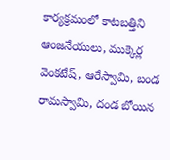కార్యక్రమంలో కాటబత్తిని ఆంజనేయులు, ముక్కెర్ల వెంకటేష్, ఆరేస్వామి, బండ రామస్వామి, దండ బోయిన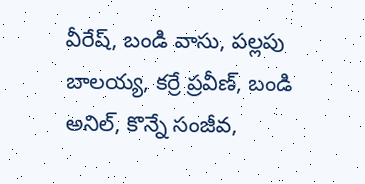వీరేష్, బండి వాసు, పల్లపు బాలయ్య, కర్రే ప్రవీణ్, బండి అనిల్, కొన్నే సంజీవ,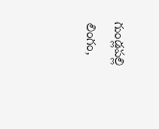గుండ్లపల్లి లింగం,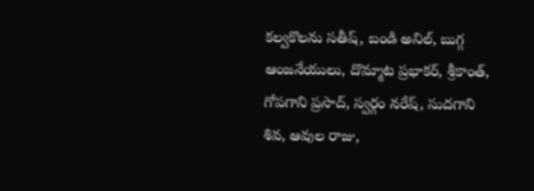కల్వకొలను సతీష్, బండి అనిల్, బుగ్గ ఆంజనేయులు, దొమ్మాట ప్రభాకర్, శ్రీకాంత్, గోపగాని ప్రసాద్, స్వర్గం నరేష్, సుదగాని శివ, ఆవుల రాజు,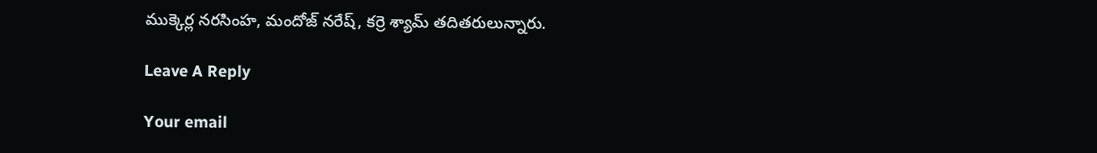ముక్కెర్ల నరసింహ, మందోజ్ నరేష్, కర్రె శ్యామ్ తదితరులున్నారు.

Leave A Reply

Your email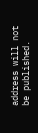address will not be published.